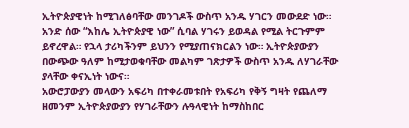ኢትዮጵያዊነት ከሚገለፅባቸው መንገዶች ውስጥ አንዱ ሃገርን መውደድ ነው። አንድ ሰው “እከሌ ኢትዮጵያዊ ነው” ሲባል ሃገሩን ይወዳል የሚል ትርጉምም ይኖረዋል። የኋላ ታሪካችንም ይህንን የሚያጠናክርልን ነው። ኢትዮጵያውያን በውጭው ዓለም ከሚታወቁባቸው መልካም ገጽታዎች ውስጥ አንዱ ለሃገራቸው ያላቸው ቀናኢነት ነውና።
አውሮፓውያን መላውን አፍሪካ በተቀራመቱበት የአፍሪካ የቅኝ ግዛት የጨለማ ዘመንም ኢትዮጵያውያን የሃገራቸውን ሉዓላዊነት ከማስከበር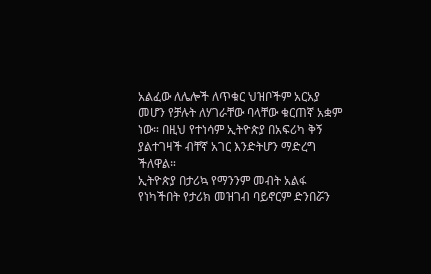አልፈው ለሌሎች ለጥቁር ህዝቦችም አርአያ መሆን የቻሉት ለሃገራቸው ባላቸው ቁርጠኛ አቋም ነው። በዚህ የተነሳም ኢትዮጵያ በአፍሪካ ቅኝ ያልተገዛች ብቸኛ አገር እንድትሆን ማድረግ ችለዋል።
ኢትዮጵያ በታሪኳ የማንንም መብት አልፋ የነካችበት የታሪክ መዝገብ ባይኖርም ድንበሯን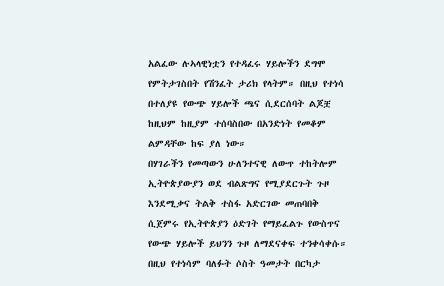አልፈው ሉኣላዊነቷን የተዳፈሩ ሃይሎችን ደግሞ የምትታገስበት የሽንፈት ታሪክ የላትም። በዚህ የተነሳ በተለያዩ የውጭ ሃይሎች ጫና ሲደርሰባት ልጆቿ ከዚህም ከዚያም ተሰባስበው በአንድነት የመቆም ልምዳቸው ከፍ ያለ ነው።
በሃገራችን የመጣውን ሁለንተናዊ ለውጥ ተከትሎም ኢትዮጵያውያን ወደ ብልጽግና የሚያደርጉት ጉዞ እንደሚቃና ትልቅ ተስፋ አድርገው መጠባበቅ ሲጀምሩ የኢትዮጵያን ዕድገት የማይፈልጉ የውስጥና የውጭ ሃይሎች ይህንን ጉዞ ለማደናቀፍ ተንቀሳቀሱ። በዚህ የተነሳም ባለፉት ሶስት ዓመታት በርካታ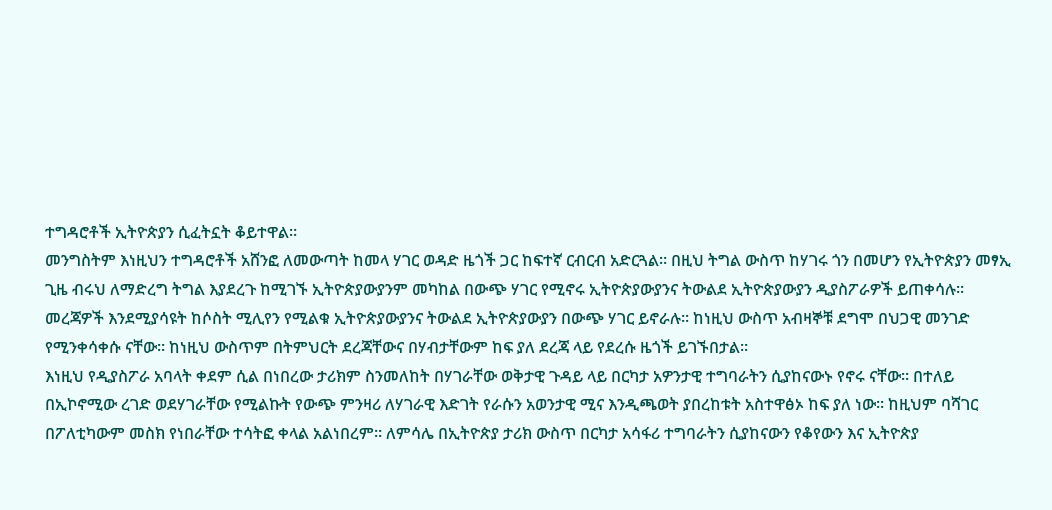ተግዳሮቶች ኢትዮጵያን ሲፈትኗት ቆይተዋል።
መንግስትም እነዚህን ተግዳሮቶች አሸንፎ ለመውጣት ከመላ ሃገር ወዳድ ዜጎች ጋር ከፍተኛ ርብርብ አድርጓል። በዚህ ትግል ውስጥ ከሃገሩ ጎን በመሆን የኢትዮጵያን መፃኢ ጊዜ ብሩህ ለማድረግ ትግል እያደረጉ ከሚገኙ ኢትዮጵያውያንም መካከል በውጭ ሃገር የሚኖሩ ኢትዮጵያውያንና ትውልደ ኢትዮጵያውያን ዲያስፖራዎች ይጠቀሳሉ።
መረጃዎች እንደሚያሳዩት ከሶስት ሚሊየን የሚልቁ ኢትዮጵያውያንና ትውልደ ኢትዮጵያውያን በውጭ ሃገር ይኖራሉ። ከነዚህ ውስጥ አብዛኞቹ ደግሞ በህጋዊ መንገድ የሚንቀሳቀሱ ናቸው። ከነዚህ ውስጥም በትምህርት ደረጃቸውና በሃብታቸውም ከፍ ያለ ደረጃ ላይ የደረሱ ዜጎች ይገኙበታል።
እነዚህ የዲያስፖራ አባላት ቀደም ሲል በነበረው ታሪክም ስንመለከት በሃገራቸው ወቅታዊ ጉዳይ ላይ በርካታ አዎንታዊ ተግባራትን ሲያከናውኑ የኖሩ ናቸው። በተለይ በኢኮኖሚው ረገድ ወደሃገራቸው የሚልኩት የውጭ ምንዛሪ ለሃገራዊ እድገት የራሱን አወንታዊ ሚና እንዲጫወት ያበረከቱት አስተዋፅኦ ከፍ ያለ ነው። ከዚህም ባሻገር በፖለቲካውም መስክ የነበራቸው ተሳትፎ ቀላል አልነበረም። ለምሳሌ በኢትዮጵያ ታሪክ ውስጥ በርካታ አሳፋሪ ተግባራትን ሲያከናውን የቆየውን እና ኢትዮጵያ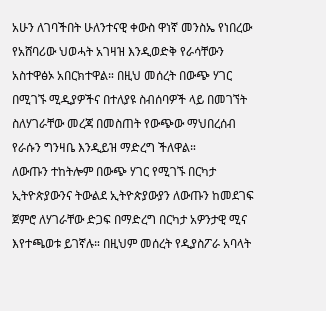አሁን ለገባችበት ሁለንተናዊ ቀውስ ዋነኛ መንስኤ የነበረው የአሸባሪው ህወሓት አገዛዝ እንዲወድቅ የራሳቸውን አስተዋፅኦ አበርክተዋል። በዚህ መሰረት በውጭ ሃገር በሚገኙ ሚዲያዎችና በተለያዩ ስብሰባዎች ላይ በመገኘት ስለሃገራቸው መረጃ በመስጠት የውጭው ማህበረሰብ የራሱን ግንዛቤ እንዲይዝ ማድረግ ችለዋል።
ለውጡን ተከትሎም በውጭ ሃገር የሚገኙ በርካታ ኢትዮጵያውንና ትውልደ ኢትዮጵያውያን ለውጡን ከመደገፍ ጀምሮ ለሃገራቸው ድጋፍ በማድረግ በርካታ አዎንታዊ ሚና እየተጫወቱ ይገኛሉ። በዚህም መሰረት የዲያስፖራ አባላት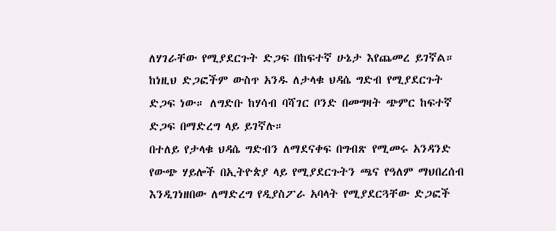ለሃገራቸው የሚያደርጉት ድጋፍ በከፍተኛ ሁኔታ እየጨመረ ይገኛል። ከነዚህ ድጋፎችም ውስጥ አንዱ ለታላቁ ህዳሴ ግድብ የሚያደርጉት ድጋፍ ነው። ለግድቡ ከሃሳብ ባሻገር ቦንድ በመግዛት ጭምር ከፍተኛ ድጋፍ በማድረግ ላይ ይገኛሉ።
በተለይ የታላቁ ህዳሴ ግድብን ለማደናቀፍ በግብጽ የሚመሩ አንዳንድ የውጭ ሃይሎች በኢትዮጵያ ላይ የሚያደርጉትን ጫና የዓለም ማህበረሰብ እንዲገነዘበው ለማድረግ የዲያስፖራ አባላት የሚያደርጓቸው ድጋፎች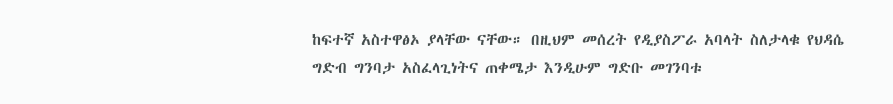ከፍተኛ አስተዋፅኦ ያላቸው ናቸው። በዚህም መሰረት የዲያስፖራ አባላት ስለታላቁ የህዳሴ ግድብ ግንባታ አስፈላጊነትና ጠቀሜታ እንዲሁም ግድቡ መገንባቱ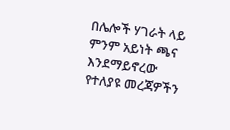በሌሎች ሃገራት ላይ ምንም አይነት ጫና እንደማይኖረው የተለያዩ መረጃዎችን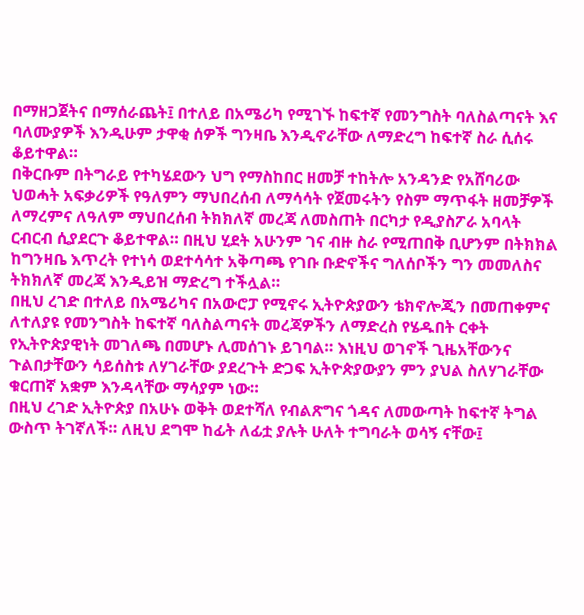በማዘጋጀትና በማሰራጨት፤ በተለይ በአሜሪካ የሚገኙ ከፍተኛ የመንግስት ባለስልጣናት እና ባለሙያዎች እንዲሁም ታዋቂ ሰዎች ግንዛቤ እንዲኖራቸው ለማድረግ ከፍተኛ ስራ ሲሰሩ ቆይተዋል።
በቅርቡም በትግራይ የተካሄደውን ህግ የማስከበር ዘመቻ ተከትሎ አንዳንድ የአሸባሪው ህወሓት አፍቃሪዎች የዓለምን ማህበረሰብ ለማሳሳት የጀመሩትን የስም ማጥፋት ዘመቻዎች ለማረምና ለዓለም ማህበረሰብ ትክክለኛ መረጃ ለመስጠት በርካታ የዲያስፖራ አባላት ርብርብ ሲያደርጉ ቆይተዋል። በዚህ ሂደት አሁንም ገና ብዙ ስራ የሚጠበቅ ቢሆንም በትክክል ከግንዛቤ እጥረት የተነሳ ወደተሳሳተ አቅጣጫ የገቡ ቡድኖችና ግለሰቦችን ግን መመለስና ትክክለኛ መረጃ እንዲይዝ ማድረግ ተችሏል።
በዚህ ረገድ በተለይ በአሜሪካና በአውሮፓ የሚኖሩ ኢትዮጵያውን ቴክኖሎጂን በመጠቀምና ለተለያዩ የመንግስት ከፍተኛ ባለስልጣናት መረጃዎችን ለማድረስ የሄዱበት ርቀት የኢትዮጵያዊነት መገለጫ በመሆኑ ሊመሰገኑ ይገባል። እነዚህ ወገኖች ጊዜአቸውንና ጉልበታቸውን ሳይሰስቱ ለሃገራቸው ያደረጉት ድጋፍ ኢትዮጵያውያን ምን ያህል ስለሃገራቸው ቁርጠኛ አቋም እንዳላቸው ማሳያም ነው።
በዚህ ረገድ ኢትዮጵያ በአሁኑ ወቅት ወደተሻለ የብልጽግና ጎዳና ለመውጣት ከፍተኛ ትግል ውስጥ ትገኛለች። ለዚህ ደግሞ ከፊት ለፊቷ ያሉት ሁለት ተግባራት ወሳኝ ናቸው፤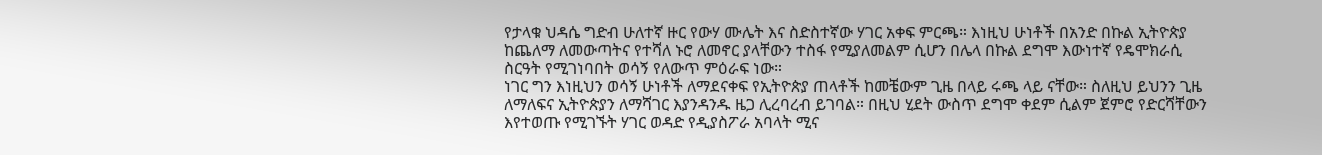የታላቁ ህዳሴ ግድብ ሁለተኛ ዙር የውሃ ሙሌት እና ስድስተኛው ሃገር አቀፍ ምርጫ። እነዚህ ሁነቶች በአንድ በኩል ኢትዮጵያ ከጨለማ ለመውጣትና የተሻለ ኑሮ ለመኖር ያላቸውን ተስፋ የሚያለመልም ሲሆን በሌላ በኩል ደግሞ እውነተኛ የዴሞክራሲ ስርዓት የሚገነባበት ወሳኝ የለውጥ ምዕራፍ ነው።
ነገር ግን እነዚህን ወሳኝ ሁነቶች ለማደናቀፍ የኢትዮጵያ ጠላቶች ከመቼውም ጊዜ በላይ ሩጫ ላይ ናቸው። ስለዚህ ይህንን ጊዜ ለማለፍና ኢትዮጵያን ለማሻገር እያንዳንዱ ዜጋ ሊረባረብ ይገባል። በዚህ ሂደት ውስጥ ደግሞ ቀደም ሲልም ጀምሮ የድርሻቸውን እየተወጡ የሚገኙት ሃገር ወዳድ የዲያስፖራ አባላት ሚና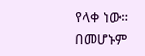የላቀ ነው። በመሆኑም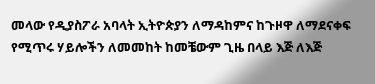መላው የዲያስፖራ አባላት ኢትዮጵያን ለማዳከምና ከጉዞዋ ለማደናቀፍ የሚጥሩ ሃይሎችን ለመመከት ከመቼውም ጊዜ በላይ እጅ ለእጅ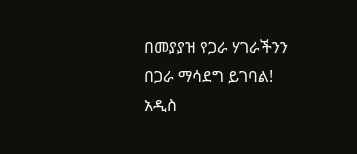በመያያዝ የጋራ ሃገራችንን በጋራ ማሳደግ ይገባል!
አዲስ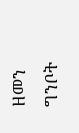ዘመን ግንቦት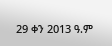29 ቀን 2013 ዓ.ም